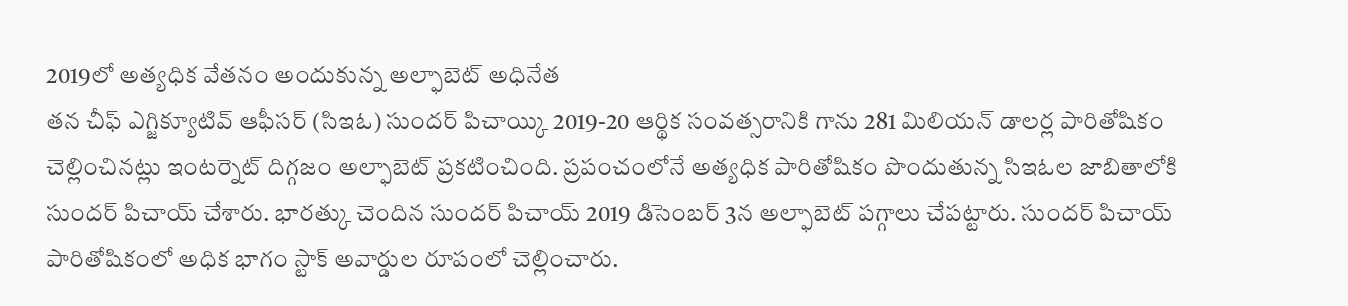2019లో అత్యధిక వేతనం అందుకున్న అల్ఫాబెట్ అధినేత
తన చీఫ్ ఎగ్జిక్యూటివ్ ఆఫీసర్ (సిఇఓ) సుందర్ పిచాయ్కి 2019-20 ఆర్థిక సంవత్సరానికి గాను 281 మిలియన్ డాలర్ల పారితోషికం చెల్లించినట్లు ఇంటర్నెట్ దిగ్గజం అల్ఫాబెట్ ప్రకటించింది. ప్రపంచంలోనే అత్యధిక పారితోషికం పొందుతున్న సిఇఓల జాబితాలోకి సుందర్ పిచాయ్ చేశారు. భారత్కు చెందిన సుందర్ పిచాయ్ 2019 డిసెంబర్ 3న అల్ఫాబెట్ పగ్గాలు చేపట్టారు. సుందర్ పిచాయ్ పారితోషికంలో అధిక భాగం స్టాక్ అవార్డుల రూపంలో చెల్లించారు.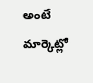అంటే మార్కెట్లో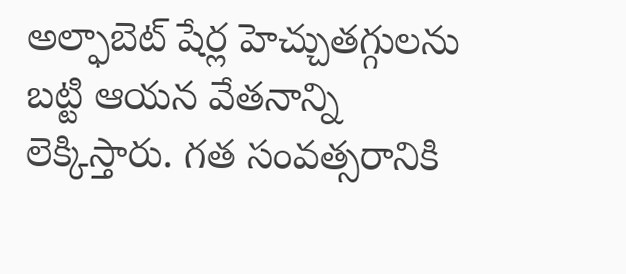అల్ఫాబెట్ షేర్ల హెచ్చుతగ్గులను బట్టి ఆయన వేతనాన్ని లెక్కిస్తారు. గత సంవత్సరానికి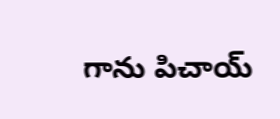గాను పిచాయ్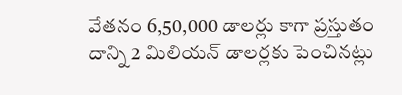వేతనం 6,50,000 డాలర్లు కాగా ప్రస్తుతం దాన్ని 2 మిలియన్ డాలర్లకు పెంచినట్లు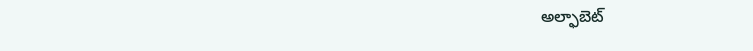అల్ఫాబెట్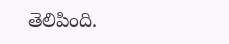తెలిపింది.